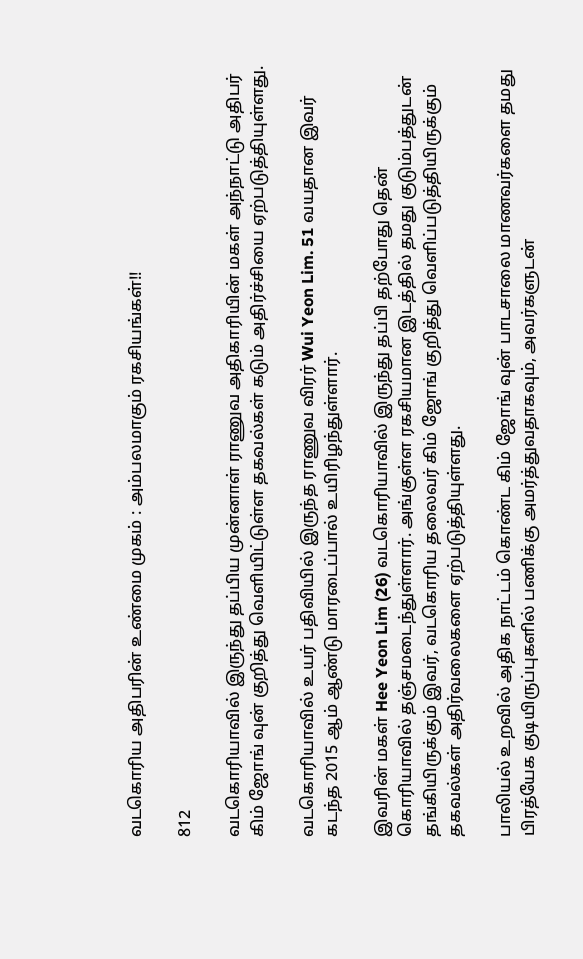வடகொரிய அதிபரின் உண்மை முகம் : அம்பலமாகும் ரகசியங்கள்!!

812

வடகொரியாவில் இருந்து தப்பிய முன்னாள் ராணுவ அதிகாரியின் மகள் அந்நாட்டு அதிபர் கிம் ஜோங் வுன் குறித்து வெளியிட்டுள்ள தகவல்கள் கடும் அதிர்ச்சியை ஏற்படுத்தியுள்ளது.

வடகொரியாவில் உயர் பதிவியில் இருந்த ராணுவ விரர் Wui Yeon Lim. 51 வயதான இவர் கடந்த 2015 ஆம் ஆண்டு மாரடைப்பால் உயிரிழந்துள்ளார்.

இவரின் மகள் Hee Yeon Lim (26) வடகொரியாவில் இருந்து தப்பி தற்போது தென் கொரியாவில் தஞ்சமடைந்துள்ளார். அங்குள்ள ரகசியமான இடத்தில் தமது குடும்பத்துடன் தங்கியிருக்கும் இவர், வடகொரிய தலைவர் கிம் ஜோங் குறித்து வெளிப்படுத்தியிருக்கும் தகவல்கள் அதிர்வலைகளை ஏற்படுத்தியுள்ளது.

பாலியல் உறவில் அதிக நாட்டம் கொண்ட கிம் ஜோங் வுன் பாடசாலை மாணவர்களை தமது பிரத்யேக குடியிருப்புகளில் பணிக்கு அமர்த்துவதாகவும், அவர்களுடன்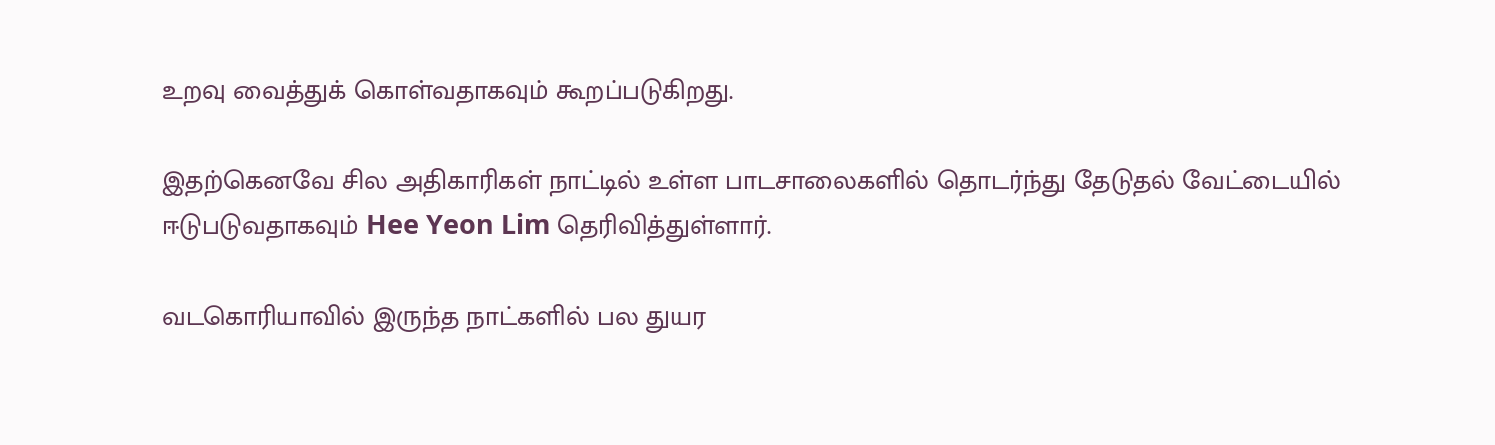உறவு வைத்துக் கொள்வதாகவும் கூறப்படுகிறது.

இதற்கெனவே சில அதிகாரிகள் நாட்டில் உள்ள பாடசாலைகளில் தொடர்ந்து தேடுதல் வேட்டையில் ஈடுபடுவதாகவும் Hee Yeon Lim தெரிவித்துள்ளார்.

வடகொரியாவில் இருந்த நாட்களில் பல துயர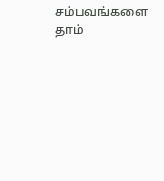சம்பவங்களை தாம்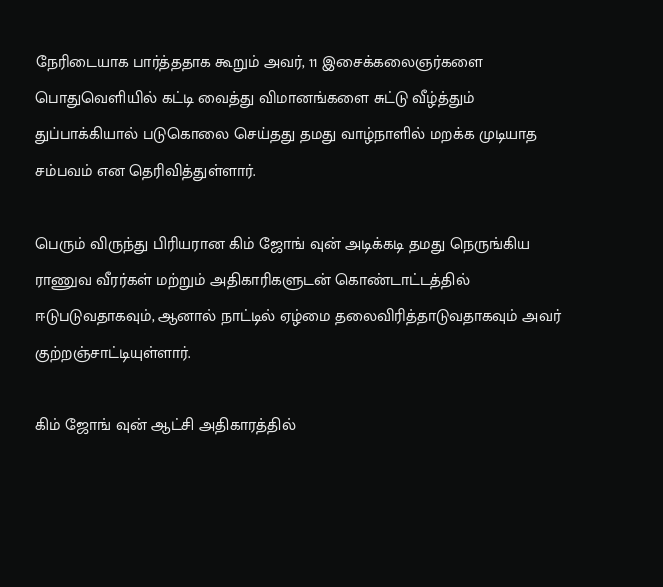நேரிடையாக பார்த்ததாக கூறும் அவர், 11 இசைக்கலைஞர்களை பொதுவெளியில் கட்டி வைத்து விமானங்களை சுட்டு வீழ்த்தும் துப்பாக்கியால் படுகொலை செய்தது தமது வாழ்நாளில் மறக்க முடியாத சம்பவம் என தெரிவித்துள்ளார்.

பெரும் விருந்து பிரியரான கிம் ஜோங் வுன் அடிக்கடி தமது நெருங்கிய ராணுவ வீரர்கள் மற்றும் அதிகாரிகளுடன் கொண்டாட்டத்தில் ஈடுபடுவதாகவும், ஆனால் நாட்டில் ஏழ்மை தலைவிரித்தாடுவதாகவும் அவர் குற்றஞ்சாட்டியுள்ளார்.

கிம் ஜோங் வுன் ஆட்சி அதிகாரத்தில்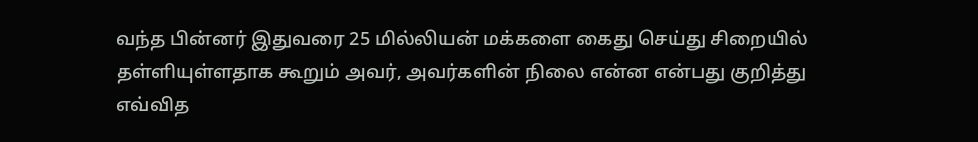வந்த பின்னர் இதுவரை 25 மில்லியன் மக்களை கைது செய்து சிறையில் தள்ளியுள்ளதாக கூறும் அவர், அவர்களின் நிலை என்ன என்பது குறித்து எவ்வித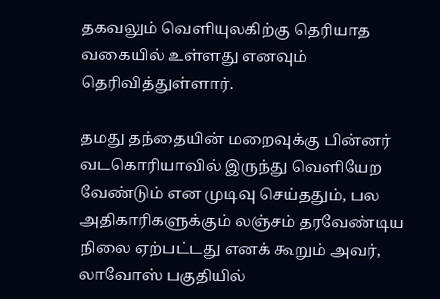தகவலும் வெளியுலகிற்கு தெரியாத வகையில் உள்ளது எனவும் தெரிவித்துள்ளார்.

தமது தந்தையின் மறைவுக்கு பின்னர் வடகொரியாவில் இருந்து வெளியேற வேண்டும் என முடிவு செய்ததும், பல அதிகாரிகளுக்கும் லஞ்சம் தரவேண்டிய நிலை ஏற்பட்டது எனக் கூறும் அவர், லாவோஸ் பகுதியில்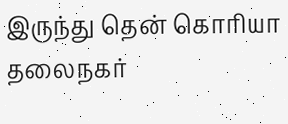இருந்து தென் கொரியா தலைநகர்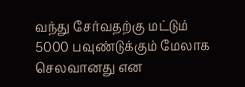வந்து சேர்வதற்கு மட்டும் 5000 பவுண்டுக்கும் மேலாக செலவானது என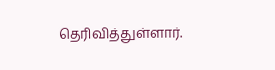தெரிவித்துள்ளார்.